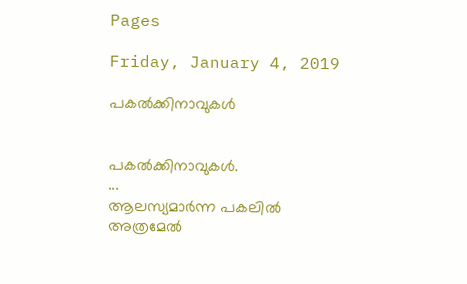Pages

Friday, January 4, 2019

പകൽക്കിനാവുകൾ


പകൽക്കിനാവുകൾ.
...
ആലസ്യമാർന്ന പകലിൽ
അത്രമേൽ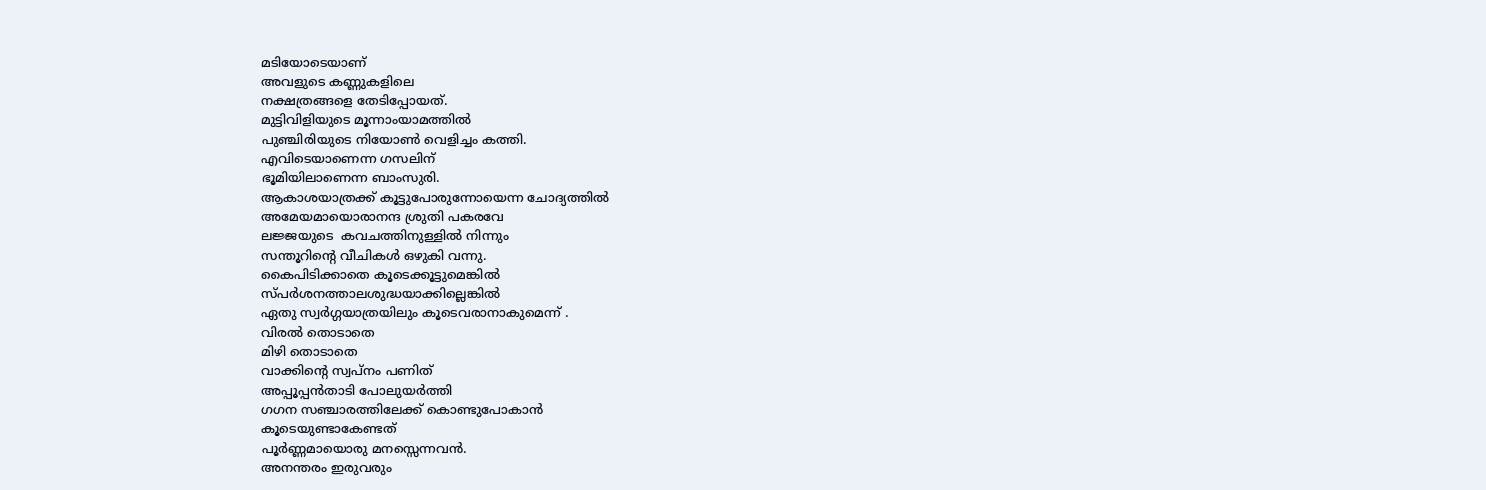മടിയോടെയാണ്
അവളുടെ കണ്ണുകളിലെ
നക്ഷത്രങ്ങളെ തേടിപ്പോയത്.
മുട്ടിവിളിയുടെ മൂന്നാംയാമത്തിൽ
പുഞ്ചിരിയുടെ നിയോൺ വെളിച്ചം കത്തി.
എവിടെയാണെന്ന ഗസലിന്
ഭൂമിയിലാണെന്ന ബാംസുരി.
ആകാശയാത്രക്ക് കൂട്ടുപോരുന്നോയെന്ന ചോദ്യത്തിൽ
അമേയമായൊരാനന്ദ ശ്രുതി പകരവേ
ലജ്ജയുടെ  കവചത്തിനുള്ളിൽ നിന്നും
സന്തൂറിന്റെ വീചികൾ ഒഴുകി വന്നു.
കൈപിടിക്കാതെ കൂടെക്കൂട്ടുമെങ്കിൽ
സ്പർശനത്താലശുദ്ധയാക്കില്ലെങ്കിൽ
ഏതു സ്വർഗ്ഗയാത്രയിലും കൂടെവരാനാകുമെന്ന് .
വിരൽ തൊടാതെ
മിഴി തൊടാതെ
വാക്കിന്റെ സ്വപ്നം പണിത്
അപ്പൂപ്പൻതാടി പോലുയർത്തി
ഗഗന സഞ്ചാരത്തിലേക്ക് കൊണ്ടുപോകാൻ
കൂടെയുണ്ടാകേണ്ടത്
പൂർണ്ണമായൊരു മനസ്സെന്നവൻ.
അനന്തരം ഇരുവരും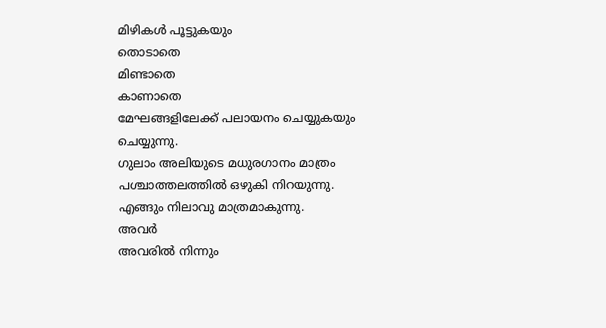മിഴികൾ പൂട്ടുകയും
തൊടാതെ
മിണ്ടാതെ
കാണാതെ
മേഘങ്ങളിലേക്ക് പലായനം ചെയ്യുകയും ചെയ്യുന്നു.
ഗുലാം അലിയുടെ മധുരഗാനം മാത്രം
പശ്ചാത്തലത്തിൽ ഒഴുകി നിറയുന്നു.
എങ്ങും നിലാവു മാത്രമാകുന്നു.
അവർ
അവരിൽ നിന്നും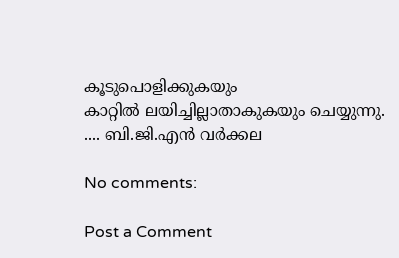കൂടുപൊളിക്കുകയും
കാറ്റിൽ ലയിച്ചില്ലാതാകുകയും ചെയ്യുന്നു.
.... ബി.ജി.എൻ വർക്കല

No comments:

Post a Comment